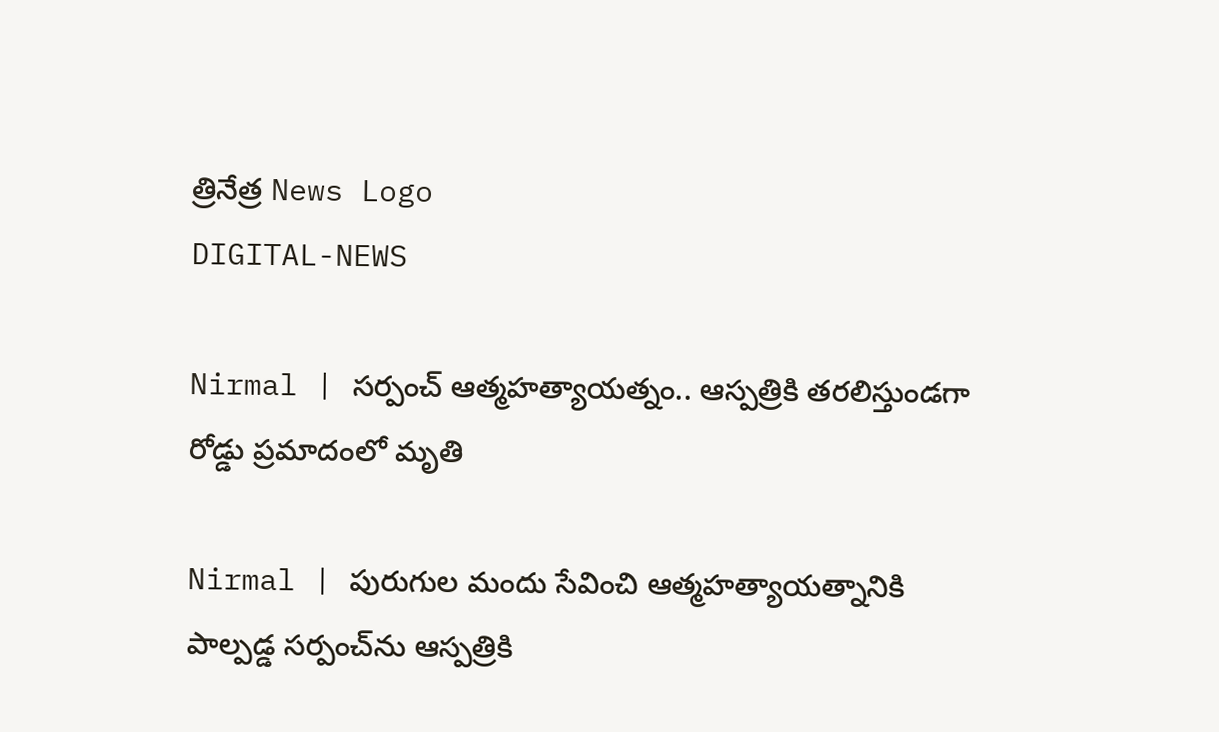త్రినేత్ర News Logo
DIGITAL-NEWS

Nirmal | స‌ర్పంచ్ ఆత్మ‌హ‌త్యాయ‌త్నం.. ఆస్ప‌త్రికి త‌ర‌లిస్తుండ‌గా రోడ్డు ప్ర‌మాదంలో మృతి

Nirmal | పురుగుల మందు సేవించి ఆత్మ‌హ‌త్యాయ‌త్నానికి పాల్ప‌డ్డ స‌ర్పంచ్‌ను ఆస్ప‌త్రికి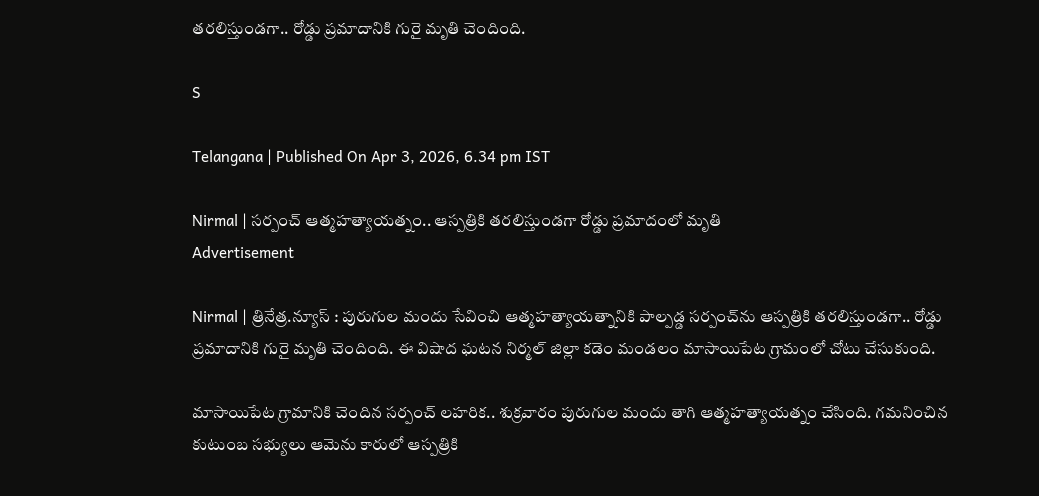త‌ర‌లిస్తుండ‌గా.. రోడ్డు ప్ర‌మాదానికి గురై మృతి చెందింది.

S

Telangana | Published On Apr 3, 2026, 6.34 pm IST

Nirmal | స‌ర్పంచ్ ఆత్మ‌హ‌త్యాయ‌త్నం.. ఆస్ప‌త్రికి త‌ర‌లిస్తుండ‌గా రోడ్డు ప్ర‌మాదంలో మృతి
Advertisement

Nirmal | త్రినేత్ర‌.న్యూస్ : పురుగుల మందు సేవించి ఆత్మ‌హ‌త్యాయ‌త్నానికి పాల్ప‌డ్డ స‌ర్పంచ్‌ను ఆస్ప‌త్రికి త‌ర‌లిస్తుండ‌గా.. రోడ్డు ప్ర‌మాదానికి గురై మృతి చెందింది. ఈ విషాద ఘ‌ట‌న నిర్మ‌ల్ జిల్లా క‌డెం మండ‌లం మాసాయిపేట గ్రామంలో చోటు చేసుకుంది.

మాసాయిపేట గ్రామానికి చెందిన స‌ర్పంచ్ ల‌హ‌రిక‌.. శుక్ర‌వారం పురుగుల మందు తాగి ఆత్మ‌హ‌త్యాయ‌త్నం చేసింది. గ‌మ‌నించిన కుటుంబ స‌భ్యులు ఆమెను కారులో ఆస్ప‌త్రికి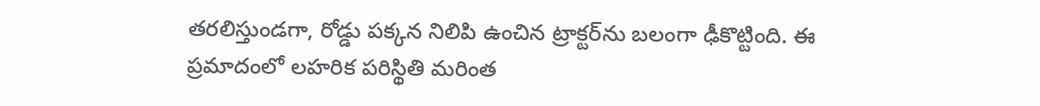త‌రలిస్తుండ‌గా, రోడ్డు ప‌క్క‌న నిలిపి ఉంచిన ట్రాక్ట‌ర్‌ను బ‌లంగా ఢీకొట్టింది. ఈ ప్ర‌మాదంలో ల‌హ‌రిక ప‌రిస్థితి మ‌రింత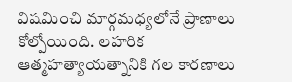విష‌మించి మార్గ‌మ‌ధ్య‌లోనే ప్రాణాలు కోల్పోయింది. లహరిక ఆత్మహత్యాయత్నానికి గల కారణాలు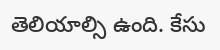తెలియాల్సి ఉంది. కేసు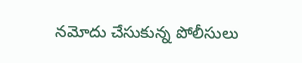న‌మోదు చేసుకున్న పోలీసులు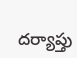ద‌ర్యాప్తు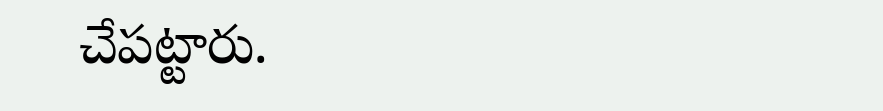చేప‌ట్టారు.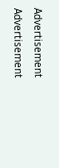Advertisement
Advertisement